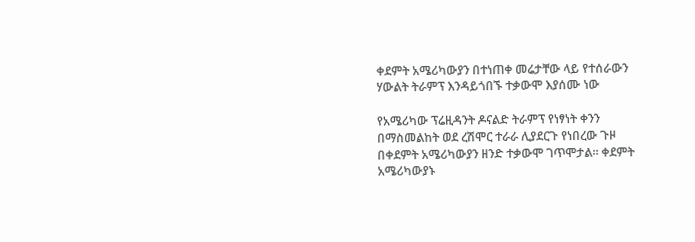ቀደምት አሜሪካውያን በተነጠቀ መሬታቸው ላይ የተሰራውን ሃውልት ትራምፕ እንዳይጎበኙ ተቃውሞ እያሰሙ ነው

የአሜሪካው ፕሬዚዳንት ዶናልድ ትራምፕ የነፃነት ቀንን በማስመልከት ወደ ረሽሞር ተራራ ሊያደርጉ የነበረው ጉዞ በቀደምት አሜሪካውያን ዘንድ ተቃውሞ ገጥሞታል። ቀደምት አሜሪካውያኑ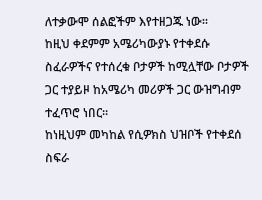ለተቃውሞ ሰልፎችም እየተዘጋጁ ነው።
ከዚህ ቀደምም አሜሪካውያኑ የተቀደሱ ስፈራዎችና የተሰረቁ ቦታዎች ከሚሏቸው ቦታዎች ጋር ተያይዞ ከአሜሪካ መሪዎች ጋር ውዝግብም ተፈጥሮ ነበር።
ከነዚህም መካከል የሲዎክስ ህዝቦች የተቀደሰ ስፍራ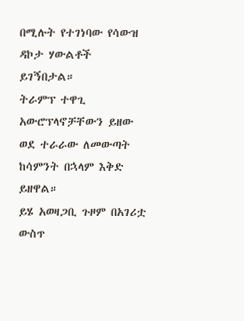በሚሉት የተገነባው የሳውዝ ዳኮታ ሃውልቶች ይገኝበታል።
ትራምፕ ተዋጊ አውሮፕላኖቻቸውን ይዘው ወደ ተራራው ለመውጣት ከሳምንት በኋላም እቅድ ይዘዋል።
ይሄ አወዛጋቢ ጉዞም በአገሪቷ ውስጥ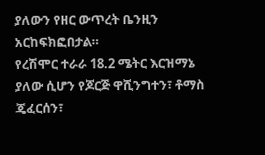ያለውን የዘር ውጥረት ቤንዚን አርከፍክፎበታል።
የረሽሞር ተራራ 18.2 ሜትር እርዝማኔ ያለው ሲሆን የጆርጅ ዋሺንግተን፣ ቶማስ ጄፈርሰን፣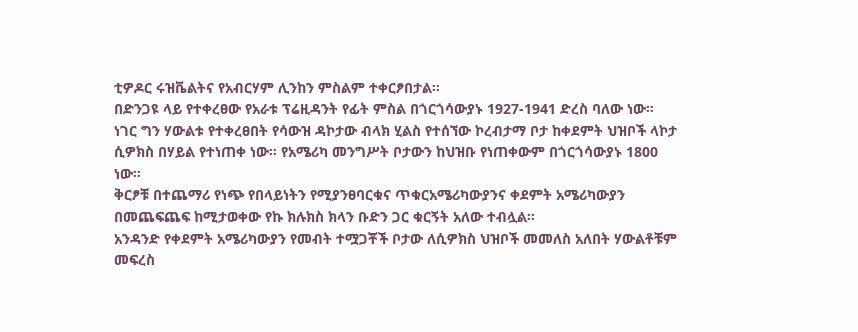ቲዎዶር ሩዝቬልትና የአብርሃም ሊንከን ምስልም ተቀርፆበታል።
በድንጋዩ ላይ የተቀረፀው የአራቱ ፕሬዚዳንት የፊት ምስል በጎርጎሳውያኑ 1927-1941 ድረስ ባለው ነው።
ነገር ግን ሃውልቱ የተቀረፀበት የሳውዝ ዳኮታው ብላክ ሂልስ የተሰኘው ኮረብታማ ቦታ ከቀደምት ህዝቦች ላኮታ ሲዎክስ በሃይል የተነጠቀ ነው። የአሜሪካ መንግሥት ቦታውን ከህዝቡ የነጠቀውም በጎርጎሳውያኑ 1800 ነው።
ቅርፆቹ በተጨማሪ የነጭ የበላይነትን የሚያንፀባርቁና ጥቁርአሜሪካውያንና ቀደምት አሜሪካውያን በመጨፍጨፍ ከሚታወቀው የኩ ክሉክስ ክላን ቡድን ጋር ቁርኝት አለው ተብሏል።
አንዳንድ የቀደምት አሜሪካውያን የመብት ተሟጋቾች ቦታው ለሲዎክስ ህዝቦች መመለስ አለበት ሃውልቶቹም መፍረስ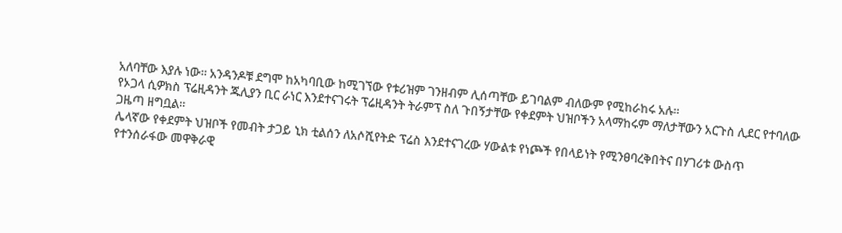አለባቸው እያሉ ነው። አንዳንዶቹ ደግሞ ከአካባቢው ከሚገኘው የቱሪዝም ገንዘብም ሊሰጣቸው ይገባልም ብለውም የሚከራከሩ አሉ።
የኦጋላ ሲዎክስ ፕሬዚዳንት ጁሊያን ቢር ራነር እንደተናገሩት ፕሬዚዳንት ትራምፕ ስለ ጉበኝታቸው የቀደምት ህዝቦችን አላማከሩም ማለታቸውን አርጉስ ሊደር የተባለው ጋዜጣ ዘግቧል።
ሌላኛው የቀደምት ህዝቦች የመብት ታጋይ ኒክ ቲልሰን ለአሶሺየትድ ፕሬስ እንደተናገረው ሃውልቱ የነጮች የበላይነት የሚንፀባረቅበትና በሃገሪቱ ውስጥ የተንሰራፋው መዋቅራዊ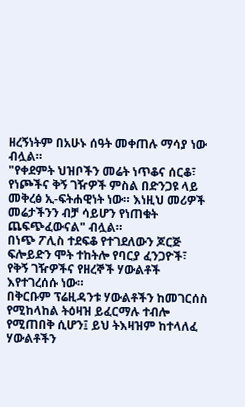ዘረኝነትም በአሁኑ ሰዓት መቀጠሉ ማሳያ ነው ብሏል።
"የቀደምት ህዝቦችን መሬት ነጥቆና ሰርቆ፣ የነጮችና ቅኝ ገዥዎች ምስል በድንጋዩ ላይ መቅረፅ ኢ-ፍትሐዊነት ነው። እነዚህ መሪዎች መሬታችንን ብቻ ሳይሆን የነጠቁት ጨፍጭፈውናል" ብሏል።
በነጭ ፖሊስ ተደፍቆ የተገደለውን ጆርጅ ፍሎይድን ሞት ተከትሎ የባርያ ፈንጋዮች፣ የቅኝ ገዥዎችና የዘረኞች ሃውልቶች እየተገረሰሱ ነው።
በቅርቡም ፕሬዚዳንቱ ሃውልቶችን ከመገርሰስ የሚከላከል ትዕዛዝ ይፈርማሉ ተብሎ የሚጠበቅ ሲሆን፤ ይህ ትእዛዝም ከተላለፈ ሃውልቶችን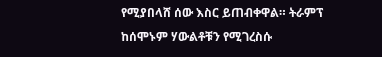የሚያበላሸ ሰው እስር ይጠብቀዋል። ትራምፕ ከሰሞኑም ሃውልቶቹን የሚገረስሱ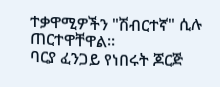ተቃዋሚዎችን "ሽብርተኛ" ሲሉ ጠርተዋቸዋል።
ባርያ ፈንጋይ የነበሩት ጆርጅ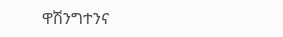ዋሽንግተንና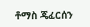ቶማስ ጄፈርሰን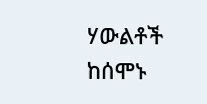ሃውልቶች ከሰሞኑ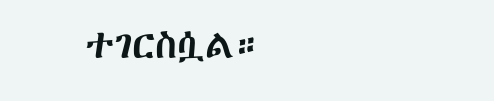ተገርስሷል።